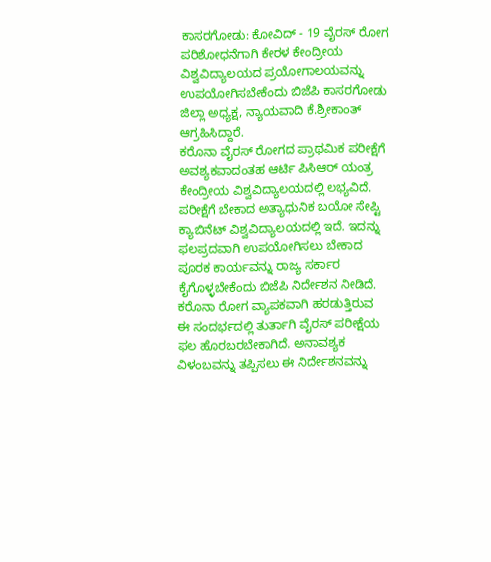ಕಾಸರಗೋಡು: ಕೋವಿದ್ - 19 ವೈರಸ್ ರೋಗ ಪರಿಶೋಧನೆಗಾಗಿ ಕೇರಳ ಕೇಂದ್ರೀಯ ವಿಶ್ವವಿದ್ಯಾಲಯದ ಪ್ರಯೋಗಾಲಯವನ್ನು ಉಪಯೋಗಿಸಬೇಕೆಂದು ಬಿಜೆಪಿ ಕಾಸರಗೋಡು ಜಿಲ್ಲಾ ಅಧ್ಯಕ್ಷ, ನ್ಯಾಯವಾದಿ ಕೆ.ಶ್ರೀಕಾಂತ್ ಆಗ್ರಹಿಸಿದ್ದಾರೆ.
ಕರೊನಾ ವೈರಸ್ ರೋಗದ ಪ್ರಾಥಮಿಕ ಪರೀಕ್ಷೆಗೆ ಅವಶ್ಯಕವಾದಂತಹ ಆರ್ಟಿ ಪಿಸಿಆರ್ ಯಂತ್ರ ಕೇಂದ್ರೀಯ ವಿಶ್ವವಿದ್ಯಾಲಯದಲ್ಲಿ ಲಭ್ಯವಿದೆ. ಪರೀಕ್ಷೆಗೆ ಬೇಕಾದ ಅತ್ಯಾಧುನಿಕ ಬಯೋ ಸೇಪ್ಟಿ ಕ್ಯಾಬಿನೆಟ್ ವಿಶ್ವವಿದ್ಯಾಲಯದಲ್ಲಿ ಇದೆ. ಇದನ್ನು ಫಲಪ್ರದವಾಗಿ ಉಪಯೋಗಿಸಲು ಬೇಕಾದ ಪೂರಕ ಕಾರ್ಯವನ್ನು ರಾಜ್ಯ ಸರ್ಕಾರ ಕೈಗೊಳ್ಳಬೇಕೆಂದು ಬಿಜೆಪಿ ನಿರ್ದೇಶನ ನೀಡಿದೆ.
ಕರೊನಾ ರೋಗ ವ್ಯಾಪಕವಾಗಿ ಹರಡುತ್ತಿರುವ ಈ ಸಂದರ್ಭದಲ್ಲಿ ತುರ್ತಾಗಿ ವೈರಸ್ ಪರೀಕ್ಷೆಯ ಫಲ ಹೊರಬರಬೇಕಾಗಿದೆ. ಅನಾವಶ್ಯಕ ವಿಳಂಬವನ್ನು ತಪ್ಪಿಸಲು ಈ ನಿರ್ದೇಶನವನ್ನು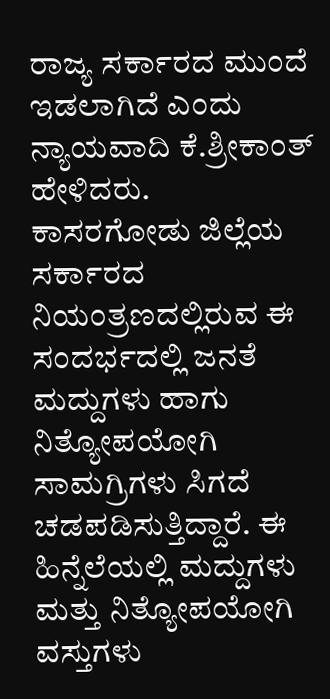ರಾಜ್ಯ ಸರ್ಕಾರದ ಮುಂದೆ ಇಡಲಾಗಿದೆ ಎಂದು ನ್ಯಾಯವಾದಿ ಕೆ.ಶ್ರೀಕಾಂತ್ ಹೇಳಿದರು.
ಕಾಸರಗೋಡು ಜಿಲ್ಲೆಯ ಸರ್ಕಾರದ ನಿಯಂತ್ರಣದಲ್ಲಿರುವ ಈ ಸಂದರ್ಭದಲ್ಲಿ ಜನತೆ ಮದ್ದುಗಳು ಹಾಗು ನಿತ್ಯೋಪಯೋಗಿ ಸಾಮಗ್ರಿಗಳು ಸಿಗದೆ ಚಡಪಡಿಸುತ್ತಿದ್ದಾರೆ. ಈ ಹಿನ್ನೆಲೆಯಲ್ಲಿ ಮದ್ದುಗಳು ಮತ್ತು ನಿತ್ಯೋಪಯೋಗಿ ವಸ್ತುಗಳು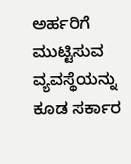ಅರ್ಹರಿಗೆ ಮುಟ್ಟಿಸುವ ವ್ಯವಸ್ಥೆಯನ್ನು ಕೂಡ ಸರ್ಕಾರ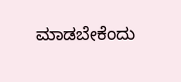ಮಾಡಬೇಕೆಂದು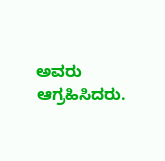ಅವರು ಆಗ್ರಹಿಸಿದರು.